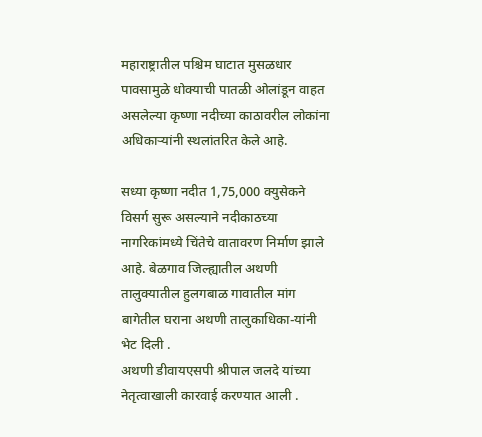महाराष्ट्रातील पश्चिम घाटात मुसळधार पावसामुळे धोक्याची पातळी ओलांडून वाहत असलेल्या कृष्णा नदीच्या काठावरील लोकांना अधिकाऱ्यांनी स्थलांतरित केले आहे.

सध्या कृष्णा नदीत 1,75,000 क्युसेकने विसर्ग सुरू असल्याने नदीकाठच्या नागरिकांमध्ये चिंतेचे वातावरण निर्माण झाले आहे. बेळगाव जिल्ह्यातील अथणी तालुक्यातील हुलगबाळ गावातील मांग बागेतील घराना अथणी तालुकाधिका-यांनी भेट दिली .
अथणी डीवायएसपी श्रीपाल जलदे यांच्या नेतृत्वाखाली कारवाई करण्यात आली .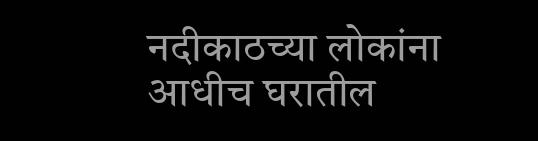नदीकाठच्या लोकांना आधीच घरातील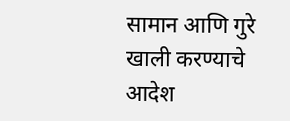सामान आणि गुरे खाली करण्याचे आदेश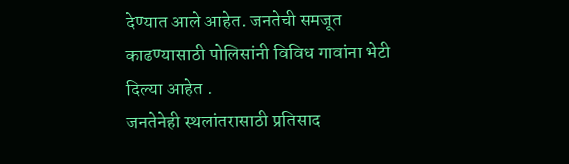देण्यात आले आहेत. जनतेची समजूत काढण्यासाठी पोलिसांनी विविध गावांना भेटी दिल्या आहेत .
जनतेनेही स्थलांतरासाठी प्रतिसाद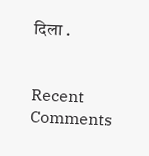दिला .


Recent Comments